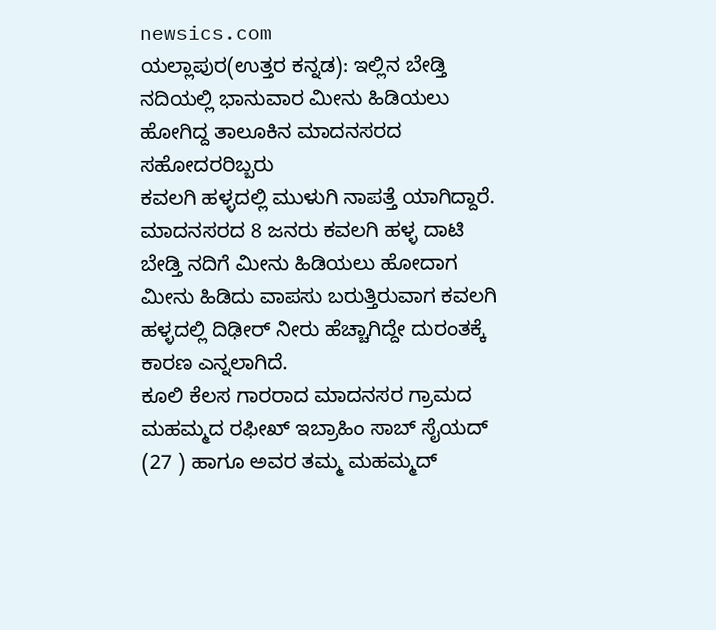newsics.com
ಯಲ್ಲಾಪುರ(ಉತ್ತರ ಕನ್ನಡ): ಇಲ್ಲಿನ ಬೇಡ್ತಿ ನದಿಯಲ್ಲಿ ಭಾನುವಾರ ಮೀನು ಹಿಡಿಯಲು ಹೋಗಿದ್ದ ತಾಲೂಕಿನ ಮಾದನಸರದ ಸಹೋದರರಿಬ್ಬರು
ಕವಲಗಿ ಹಳ್ಳದಲ್ಲಿ ಮುಳುಗಿ ನಾಪತ್ತೆ ಯಾಗಿದ್ದಾರೆ.
ಮಾದನಸರದ 8 ಜನರು ಕವಲಗಿ ಹಳ್ಳ ದಾಟಿ ಬೇಡ್ತಿ ನದಿಗೆ ಮೀನು ಹಿಡಿಯಲು ಹೋದಾಗ ಮೀನು ಹಿಡಿದು ವಾಪಸು ಬರುತ್ತಿರುವಾಗ ಕವಲಗಿ ಹಳ್ಳದಲ್ಲಿ ದಿಢೀರ್ ನೀರು ಹೆಚ್ಚಾಗಿದ್ದೇ ದುರಂತಕ್ಕೆ ಕಾರಣ ಎನ್ನಲಾಗಿದೆ.
ಕೂಲಿ ಕೆಲಸ ಗಾರರಾದ ಮಾದನಸರ ಗ್ರಾಮದ ಮಹಮ್ಮದ ರಫೀಖ್ ಇಬ್ರಾಹಿಂ ಸಾಬ್ ಸೈಯದ್ (27 ) ಹಾಗೂ ಅವರ ತಮ್ಮ ಮಹಮ್ಮದ್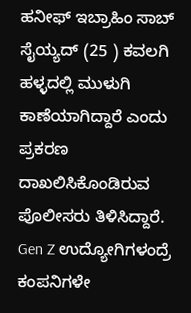ಹನೀಫ್ ಇಬ್ರಾಹಿಂ ಸಾಬ್ ಸೈಯ್ಯದ್ (25 ) ಕವಲಗಿ ಹಳ್ಳದಲ್ಲಿ ಮುಳುಗಿ ಕಾಣೆಯಾಗಿದ್ದಾರೆ ಎಂದು ಪ್ರಕರಣ ದಾಖಲಿಸಿಕೊಂಡಿರುವ ಪೊಲೀಸರು ತಿಳಿಸಿದ್ದಾರೆ.
Gen Z ಉದ್ಯೋಗಿಗಳಂದ್ರೆ ಕಂಪನಿಗಳೇ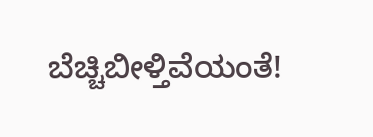ಬೆಚ್ಚಿಬೀಳ್ತಿವೆಯಂತೆ!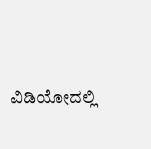ವಿಡಿಯೋದಲ್ಲಿ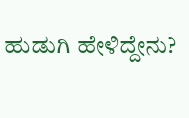ಹುಡುಗಿ ಹೇಳಿದ್ದೇನು?